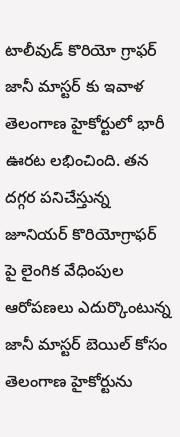టాలీవుడ్ కొరియో గ్రాఫర్ జానీ మాస్టర్ కు ఇవాళ తెలంగాణ హైకోర్టులో భారీ ఊరట లభించింది. తన దగ్గర పనిచేస్తున్న జూనియర్ కొరియోగ్రాఫర్ పై లైంగిక వేధింపుల ఆరోపణలు ఎదుర్కొంటున్న జానీ మాస్టర్ బెయిల్ కోసం తెలంగాణ హైకోర్టును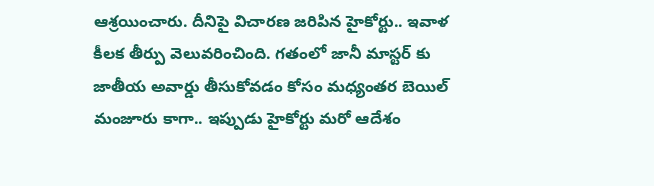ఆశ్రయించారు. దీనిపై విచారణ జరిపిన హైకోర్టు.. ఇవాళ కీలక తీర్పు వెలువరించింది. గతంలో జానీ మాస్టర్ కు జాతీయ అవార్డు తీసుకోవడం కోసం మధ్యంతర బెయిల్ మంజూరు కాగా.. ఇప్పుడు హైకోర్టు మరో ఆదేశం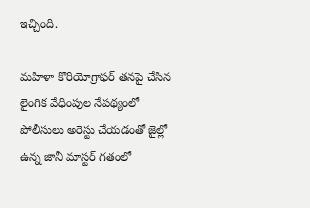ఇచ్చింది.

మహిళా కొరియోగ్రాఫర్ తనపై చేసిన లైంగిక వేధింపుల నేపథ్యంలో పోలీసులు అరెస్టు చేయడంతో జైల్లో ఉన్న జానీ మాస్టర్ గతంలో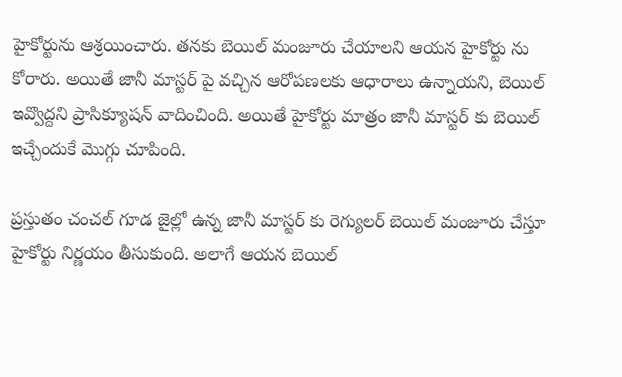హైకోర్టును ఆశ్రయించారు. తనకు బెయిల్ మంజూరు చేయాలని ఆయన హైకోర్టు ను కోరారు. అయితే జానీ మాస్టర్ పై వచ్చిన ఆరోపణలకు ఆధారాలు ఉన్నాయని, బెయిల్ ఇవ్వొద్దని ప్రాసిక్యూషన్ వాదించింది. అయితే హైకోర్టు మాత్రం జానీ మాస్టర్ కు బెయిల్ ఇచ్చేందుకే మొగ్గు చూపింది.

ప్రస్తుతం చంచల్ గూడ జైల్లో ఉన్న జానీ మాస్టర్ కు రెగ్యులర్ బెయిల్ మంజూరు చేస్తూ హైకోర్టు నిర్ణయం తీసుకుంది. అలాగే ఆయన బెయిల్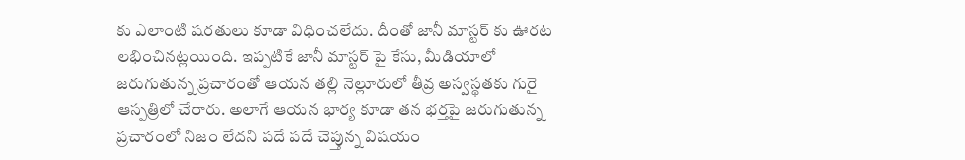కు ఎలాంటి షరతులు కూడా విధించలేదు. దీంతో జానీ మాస్టర్ కు ఊరట లభించినట్లయింది. ఇప్పటికే జానీ మాస్టర్ పై కేసు, మీడియాలో జరుగుతున్న ప్రచారంతో ఆయన తల్లి నెల్లూరులో తీవ్ర అస్వస్థతకు గురై ఆస్పత్రిలో చేరారు. అలాగే ఆయన భార్య కూడా తన భర్తపై జరుగుతున్న ప్రచారంలో నిజం లేదని పదే పదే చెప్తున్న విషయం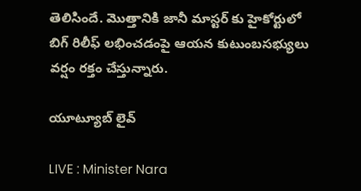తెలిసిందే. మొత్తానికి జానీ మాస్టర్ కు హైకోర్టులో బిగ్ రిలీఫ్ లభించడంపై ఆయన కుటుంబసభ్యులు వర్షం రక్తం చేస్తున్నారు.

యూట్యూబ్ లైవ్

LIVE : Minister Nara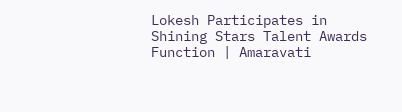Lokesh Participates in Shining Stars Talent Awards Function | Amaravati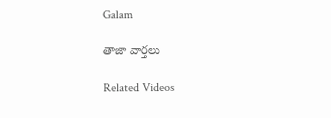Galam

తాజా వార్తలు

Related Videos